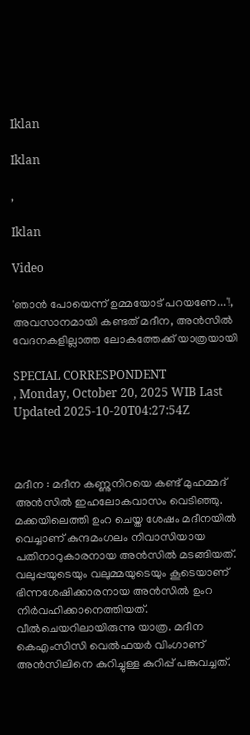Iklan

Iklan

,

Iklan

Video

'ഞാന്‍ പോയെന്ന് ഉമ്മയോട് പറയണേ...'!, അവസാനമായി കണ്ടത് മദീന, അന്‍സില്‍ വേദനകളില്ലാത്ത ലോകത്തേക്ക് യാത്രയായി

SPECIAL CORRESPONDENT
, Monday, October 20, 2025 WIB Last Updated 2025-10-20T04:27:54Z



മദീന : മദീന കണ്ണുനിറയെ കണ്ട് മുഹമ്മദ് അന്‍സില്‍ ഇഹലോകവാസം വെടിഞ്ഞു. മക്കയിലെത്തി ഉംറ ചെയ്ത ശേഷം മദീനയില്‍ വെച്ചാണ് കുന്ദമംഗലം നിവാസിയായ പതിനാറുകാരനായ അന്‍സില്‍ മടങ്ങിയത്. വലുപ്പയുടെയും വലുമ്മയുടെയും കൂടെയാണ് ഭിന്നശേഷിക്കാരനായ അന്‍സില്‍ ഉംറ നിര്‍വഹിക്കാനെത്തിയത്. വീല്‍ചെയറിലായിരുന്നു യാത്ര. മദീന കെഎംസിസി വെല്‍ഫയര്‍ വിംഗാണ് അന്‍സിലിനെ കുറിച്ചുള്ള കുറിപ്പ് പങ്കുവച്ചത്.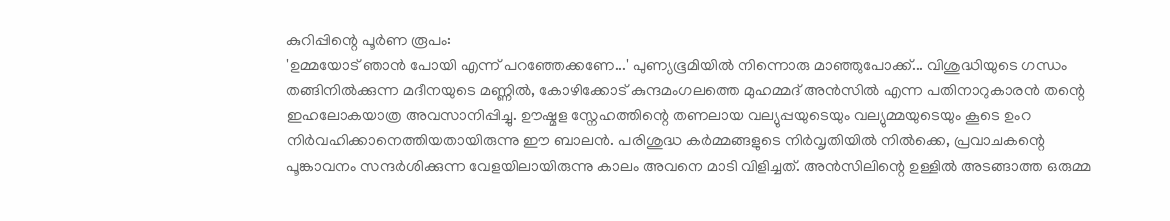കുറിപ്പിന്റെ പൂര്‍ണ രൂപം:
'ഉമ്മയോട് ഞാന്‍ പോയി എന്ന് പറഞ്ഞേക്കണേ...' പുണ്യഭൂമിയില്‍ നിന്നൊരു മാഞ്ഞുപോക്ക്... വിശുദ്ധിയുടെ ഗന്ധം തങ്ങിനില്‍ക്കുന്ന മദീനയുടെ മണ്ണില്‍, കോഴിക്കോട് കുന്ദമംഗലത്തെ മുഹമ്മദ് അന്‍സില്‍ എന്ന പതിനാറുകാരന്‍ തന്റെ ഇഹലോകയാത്ര അവസാനിപ്പിച്ചു. ഊഷ്മള സ്നേഹത്തിന്റെ തണലായ വല്യുപ്പയുടെയും വല്യുമ്മയുടെയും കൂടെ ഉംറ നിര്‍വഹിക്കാനെത്തിയതായിരുന്നു ഈ ബാലന്‍. പരിശുദ്ധ കര്‍മ്മങ്ങളുടെ നിര്‍വൃതിയില്‍ നില്‍ക്കെ, പ്രവാചകന്റെ പൂങ്കാവനം സന്ദര്‍ശിക്കുന്ന വേളയിലായിരുന്നു കാലം അവനെ മാടി വിളിച്ചത്. അന്‍സിലിന്റെ ഉള്ളില്‍ അടങ്ങാത്ത ഒരുമ്മ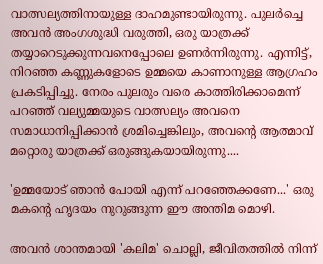വാത്സല്യത്തിനായുള്ള ദാഹമുണ്ടായിരുന്നു. പുലര്‍ച്ചെ അവന്‍ അംഗശുദ്ധി വരുത്തി, ഒരു യാത്രക്ക് തയ്യാറെടുക്കുന്നവനെപ്പോലെ ഉണര്‍ന്നിരുന്നു. എന്നിട്ട്, നിറഞ്ഞ കണ്ണുകളോടെ ഉമ്മയെ കാണാനുള്ള ആഗ്രഹം പ്രകടിപ്പിച്ചു. നേരം പുലരും വരെ കാത്തിരിക്കാമെന്ന് പറഞ്ഞ് വല്യുമ്മയുടെ വാത്സല്യം അവനെ സമാധാനിപ്പിക്കാന്‍ ശ്രമിച്ചെങ്കിലും, അവന്റെ ആത്മാവ് മറ്റൊരു യാത്രക്ക് ഒരുങ്ങുകയായിരുന്നു....

'ഉമ്മയോട് ഞാന്‍ പോയി എന്ന് പറഞ്ഞേക്കണേ...' ഒരു മകന്റെ ഹൃദയം നുറുങ്ങുന്ന ഈ അന്തിമ മൊഴി.

അവന്‍ ശാന്തമായി 'കലിമ' ചൊല്ലി, ജീവിതത്തില്‍ നിന്ന്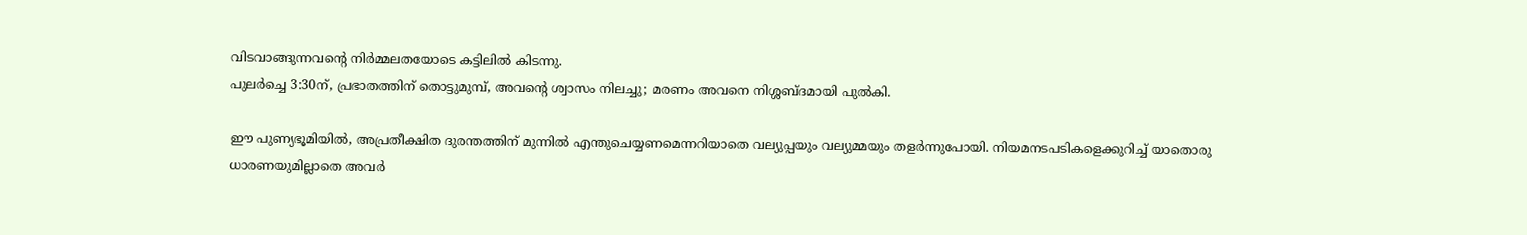വിടവാങ്ങുന്നവന്റെ നിര്‍മ്മലതയോടെ കട്ടിലില്‍ കിടന്നു.
പുലര്‍ച്ചെ 3:30ന്, പ്രഭാതത്തിന് തൊട്ടുമുമ്പ്, അവന്റെ ശ്വാസം നിലച്ചു; മരണം അവനെ നിശ്ശബ്ദമായി പുല്‍കി.

ഈ പുണ്യഭൂമിയില്‍, അപ്രതീക്ഷിത ദുരന്തത്തിന് മുന്നില്‍ എന്തുചെയ്യണമെന്നറിയാതെ വല്യുപ്പയും വല്യുമ്മയും തളര്‍ന്നുപോയി. നിയമനടപടികളെക്കുറിച്ച് യാതൊരു ധാരണയുമില്ലാതെ അവര്‍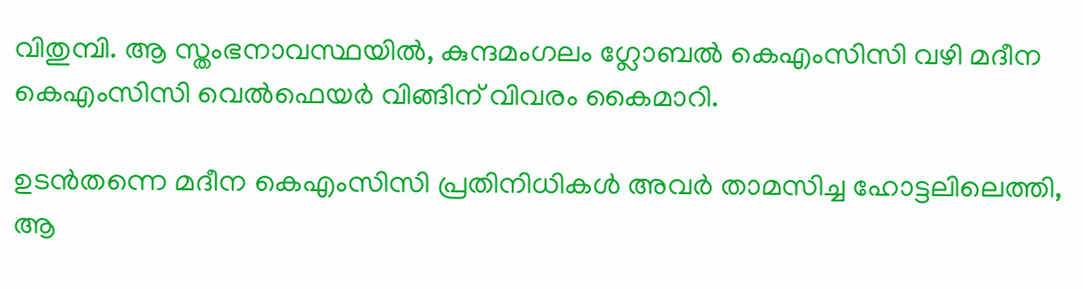വിതുമ്പി. ആ സ്തംഭനാവസ്ഥയില്‍, കുന്ദമംഗലം ഗ്ലോബല്‍ കെഎംസിസി വഴി മദീന കെഎംസിസി വെല്‍ഫെയര്‍ വിങ്ങിന് വിവരം കൈമാറി.

ഉടന്‍തന്നെ മദീന കെഎംസിസി പ്രതിനിധികള്‍ അവര്‍ താമസിച്ച ഹോട്ടലിലെത്തി, ആ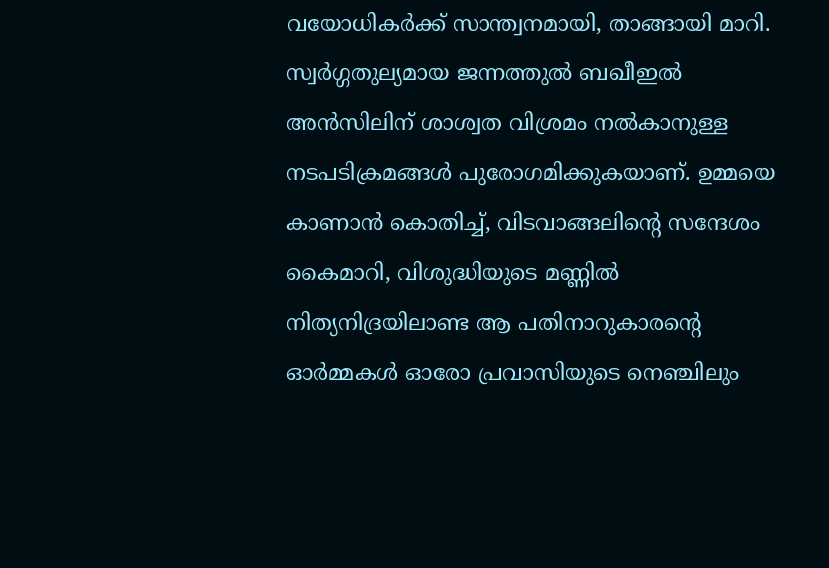വയോധികര്‍ക്ക് സാന്ത്വനമായി, താങ്ങായി മാറി. സ്വര്‍ഗ്ഗതുല്യമായ ജന്നത്തുല്‍ ബഖീഇല്‍ അന്‍സിലിന് ശാശ്വത വിശ്രമം നല്‍കാനുള്ള നടപടിക്രമങ്ങള്‍ പുരോഗമിക്കുകയാണ്. ഉമ്മയെ കാണാന്‍ കൊതിച്ച്, വിടവാങ്ങലിന്റെ സന്ദേശം കൈമാറി, വിശുദ്ധിയുടെ മണ്ണില്‍ നിത്യനിദ്രയിലാണ്ട ആ പതിനാറുകാരന്റെ ഓര്‍മ്മകള്‍ ഓരോ പ്രവാസിയുടെ നെഞ്ചിലും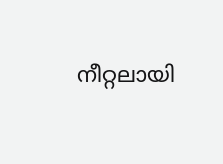നീറ്റലായി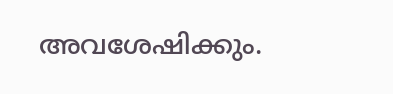അവശേഷിക്കും.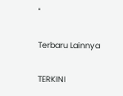''

Terbaru Lainnya

TERKINI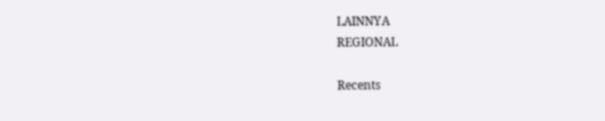LAINNYA
REGIONAL

Recents